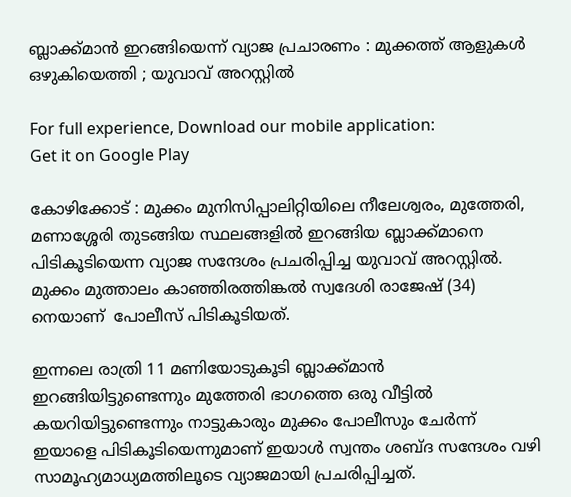ബ്ലാക്ക്മാന്‍ ഇറങ്ങിയെന്ന് വ്യാജ പ്രചാരണം : മുക്കത്ത് ആളുകള്‍ ഒഴുകിയെത്തി ; യുവാവ് അറസ്റ്റിൽ

For full experience, Download our mobile application:
Get it on Google Play

കോഴിക്കോട് : മുക്കം മുനിസിപ്പാലിറ്റിയിലെ നീലേശ്വരം, മുത്തേരി, മണാശ്ശേരി തുടങ്ങിയ സ്ഥലങ്ങളിൽ ഇറങ്ങിയ ബ്ലാക്ക്മാനെ പിടികൂടിയെന്ന വ്യാജ സന്ദേശം പ്രചരിപ്പിച്ച യുവാവ് അറസ്റ്റിൽ. മുക്കം മുത്താലം കാഞ്ഞിരത്തിങ്കൽ സ്വദേശി രാജേഷ് (34) നെയാണ്  പോലീസ് പിടികൂടിയത്.

ഇന്നലെ രാത്രി 11 മണിയോടുകൂടി ബ്ലാക്ക്മാൻ ഇറങ്ങിയിട്ടുണ്ടെന്നും മുത്തേരി ഭാഗത്തെ ഒരു വീട്ടിൽ കയറിയിട്ടുണ്ടെന്നും നാട്ടുകാരും മുക്കം പോലീസും ചേർന്ന് ഇയാളെ പിടികൂടിയെന്നുമാണ് ഇയാൾ സ്വന്തം ശബ്ദ സന്ദേശം വഴി സാമൂഹ്യമാധ്യമത്തിലൂടെ വ്യാജമായി പ്രചരിപ്പിച്ചത്.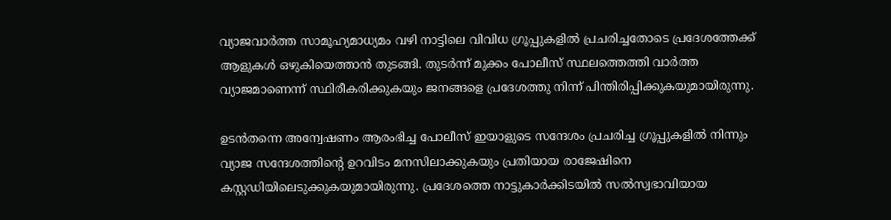വ്യാജവാർത്ത സാമൂഹ്യമാധ്യമം വഴി നാട്ടിലെ വിവിധ ഗ്രൂപ്പുകളില്‍ പ്രചരിച്ചതോടെ പ്രദേശത്തേക്ക് ആളുകൾ ഒഴുകിയെത്താൻ തുടങ്ങി. തുടർന്ന് മുക്കം പോലീസ് സ്ഥലത്തെത്തി വാർത്ത വ്യാജമാണെന്ന് സ്ഥിരീകരിക്കുകയും ജനങ്ങളെ പ്രദേശത്തു നിന്ന് പിന്തിരിപ്പിക്കുകയുമായിരുന്നു.

ഉടൻതന്നെ അന്വേഷണം ആരംഭിച്ച പോലീസ് ഇയാളുടെ സന്ദേശം പ്രചരിച്ച ഗ്രൂപ്പുകളിൽ നിന്നും വ്യാജ സന്ദേശത്തിന്റെ ഉറവിടം മനസിലാക്കുകയും പ്രതിയായ രാജേഷിനെ കസ്റ്റഡിയിലെടുക്കുകയുമായിരുന്നു. പ്രദേശത്തെ നാട്ടുകാർക്കിടയിൽ സൽസ്വഭാവിയായ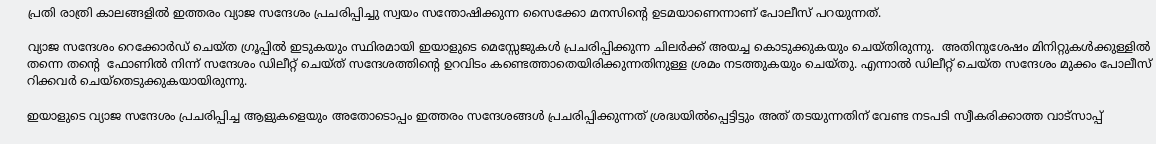പ്രതി രാത്രി കാലങ്ങളിൽ ഇത്തരം വ്യാജ സന്ദേശം പ്രചരിപ്പിച്ചു സ്വയം സന്തോഷിക്കുന്ന സൈക്കോ മനസിന്റെ ഉടമയാണെന്നാണ് പോലീസ് പറയുന്നത്.

വ്യാജ സന്ദേശം റെക്കോർഡ് ചെയ്ത ഗ്രൂപ്പിൽ ഇടുകയും സ്ഥിരമായി ഇയാളുടെ മെസ്സേജുകൾ പ്രചരിപ്പിക്കുന്ന ചിലർക്ക് അയച്ച കൊടുക്കുകയും ചെയ്തിരുന്നു.  അതിനുശേഷം മിനിറ്റുകൾക്കുള്ളിൽ തന്നെ തന്റെ  ഫോണില്‍ നിന്ന് സന്ദേശം ഡിലീറ്റ് ചെയ്ത് സന്ദേശത്തിന്റെ ഉറവിടം കണ്ടെത്താതെയിരിക്കുന്നതിനുള്ള ശ്രമം നടത്തുകയും ചെയ്‍തു. എന്നാല്‍ ഡിലീറ്റ് ചെയ്ത സന്ദേശം മുക്കം പോലീസ് റിക്കവർ ചെയ്‍തെടുക്കുകയായിരുന്നു.

ഇയാളുടെ വ്യാജ സന്ദേശം പ്രചരിപ്പിച്ച ആളുകളെയും അതോടൊപ്പം ഇത്തരം സന്ദേശങ്ങൾ പ്രചരിപ്പിക്കുന്നത് ശ്രദ്ധയിൽപ്പെട്ടിട്ടും അത് തടയുന്നതിന് വേണ്ട നടപടി സ്വീകരിക്കാത്ത വാട്സാപ്പ്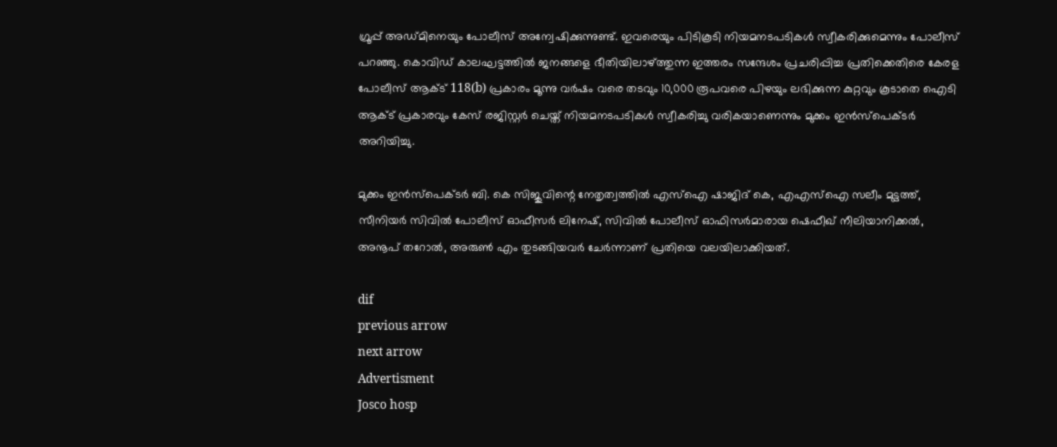ഗ്രൂപ്പ് അഡ്‍മിനെയും പോലീസ് അന്വേഷിക്കുന്നുണ്ട്. ഇവരെയും പിടികൂടി നിയമനടപടികൾ സ്വീകരിക്കുമെന്നും പോലീസ് പറഞ്ഞു. കൊവിഡ് കാലഘട്ടത്തിൽ ജനങ്ങളെ ഭീതിയിലാഴ്ത്തുന്ന ഇത്തരം സന്ദേശം പ്രചരിപ്പിച്ച പ്രതിക്കെതിരെ കേരള പോലീസ് ആക്ട് 118(b) പ്രകാരം മൂന്നു വർഷം വരെ തടവും 10,000 രൂപവരെ പിഴയും ലഭിക്കുന്ന കുറ്റവും കൂടാതെ ഐടി ആക്ട് പ്രകാരവും കേസ് രജിസ്റ്റർ ചെയ്ത് നിയമനടപടികൾ സ്വീകരിച്ചു വരികയാണെന്നും മുക്കം ഇൻസ്പെക്ടർ അറിയിച്ചു.

മുക്കം ഇൻസ്‍പെക്ടർ ബി. കെ സിജുവിന്റെ നേതൃത്വത്തിൽ എസ്ഐ ഷാജിദ് കെ, എഎസ്ഐ സലീം മുട്ടത്ത്, സീനിയർ സിവിൽ പോലീസ് ഓഫീസർ ലിനേഷ്, സിവിൽ പോലീസ് ഓഫിസർമാരായ ഷെഫീഖ് നീലിയാനിക്കൽ, അനൂപ് തറോൽ, അരുൺ എം തുടങ്ങിയവർ ചേർന്നാണ് പ്രതിയെ വലയിലാക്കിയത്.

dif
previous arrow
next arrow
Advertisment
Josco hosp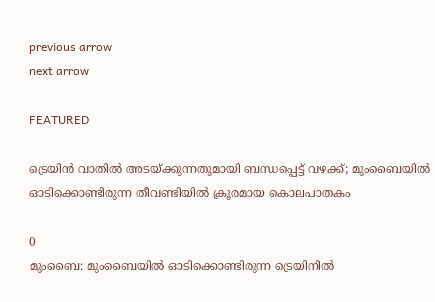previous arrow
next arrow

FEATURED

ട്രെയിൻ വാതിൽ അടയ്ക്കുന്നതുമായി ബന്ധപ്പെട്ട് വഴക്ക്; മുംബൈയിൽ ഓടിക്കൊണ്ടിരുന്ന തീവണ്ടിയിൽ ക്രൂരമായ കൊലപാതകം

0
മുംബൈ: മുംബൈയില്‍ ഓടിക്കൊണ്ടിരുന്ന ട്രെയിനില്‍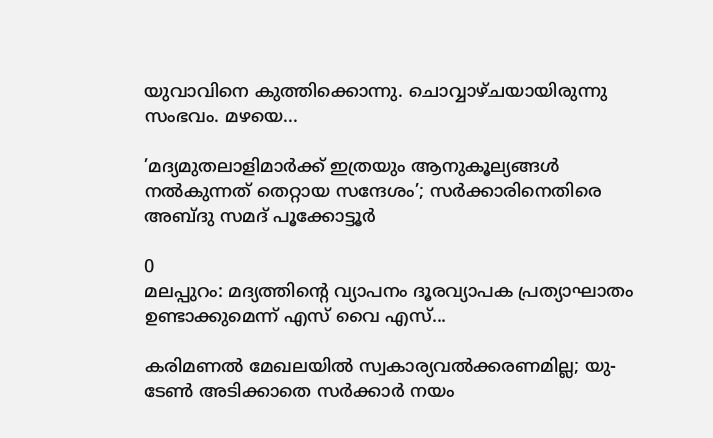യുവാവിനെ കുത്തിക്കൊന്നു. ചൊവ്വാഴ്ചയായിരുന്നു സംഭവം. മഴയെ...

’മദ്യമുതലാളിമാർക്ക് ഇത്രയും ആനുകൂല്യങ്ങൾ നൽകുന്നത് തെറ്റായ സന്ദേശം’; സർക്കാരിനെതിരെ അബ്ദു സമദ് പൂക്കോട്ടൂർ

0
മലപ്പുറം: മദ്യത്തിന്റെ വ്യാപനം ദൂരവ്യാപക പ്രത്യാഘാതം ഉണ്ടാക്കുമെന്ന് എസ് വൈ എസ്...

കരിമണൽ മേഖലയിൽ സ്വകാര്യവൽക്കരണമില്ല; യു-ടേൺ അടിക്കാതെ സർക്കാർ നയം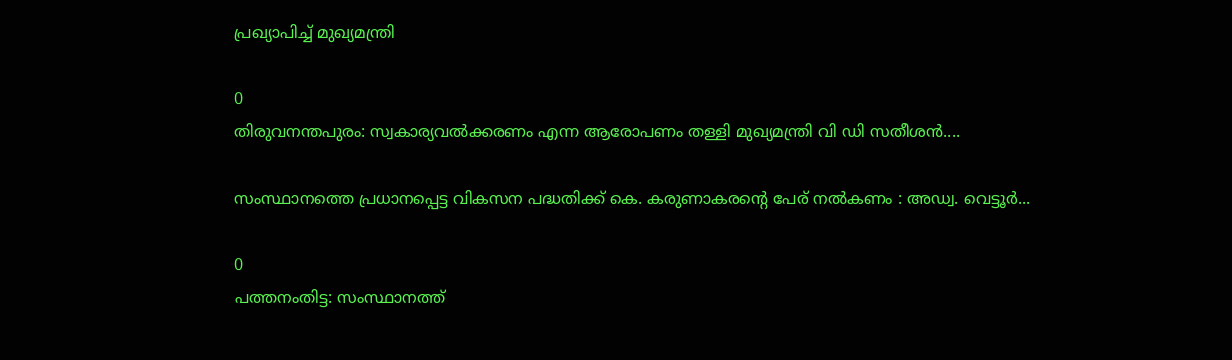പ്രഖ്യാപിച്ച് മുഖ്യമന്ത്രി

0
തിരുവനന്തപുരം: സ്വകാര്യവല്‍ക്കരണം എന്ന ആരോപണം തള്ളി മുഖ്യമന്ത്രി വി ഡി സതീശന്‍....

സംസ്ഥാനത്തെ പ്രധാനപ്പെട്ട വികസന പദ്ധതിക്ക് കെ. കരുണാകരന്റെ പേര് നൽകണം : അഡ്വ. വെട്ടൂർ...

0
പത്തനംതിട്ട: സംസ്ഥാനത്ത്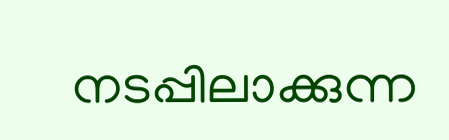നടപ്പിലാക്കുന്ന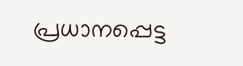പ്രധാനപ്പെട്ട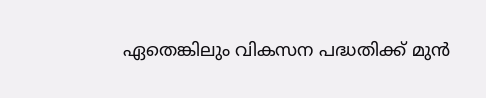ഏതെങ്കിലും വികസന പദ്ധതിക്ക് മുൻ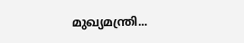മുഖ്യമന്ത്രി...